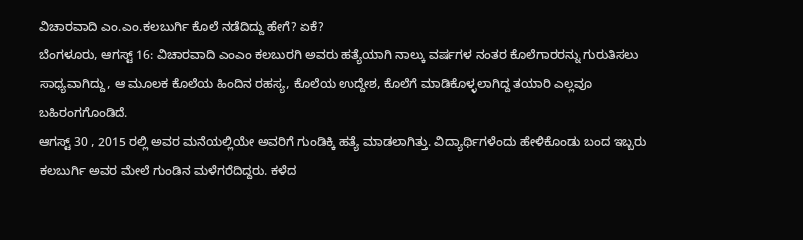ವಿಚಾರವಾದಿ ಎಂ.ಎಂ.ಕಲಬುರ್ಗಿ ಕೊಲೆ ನಡೆದಿದ್ದು ಹೇಗೆ? ಏಕೆ?
ಬೆಂಗಳೂರು, ಆಗಸ್ಟ್ 16: ವಿಚಾರವಾದಿ ಎಂಎಂ ಕಲಬುರಗಿ ಅವರು ಹತ್ಯೆಯಾಗಿ ನಾಲ್ಕು ವರ್ಷಗಳ ನಂತರ ಕೊಲೆಗಾರರನ್ನು ಗುರುತಿಸಲು ಸಾಧ್ಯವಾಗಿದ್ದು, ಆ ಮೂಲಕ ಕೊಲೆಯ ಹಿಂದಿನ ರಹಸ್ಯ, ಕೊಲೆಯ ಉದ್ದೇಶ, ಕೊಲೆಗೆ ಮಾಡಿಕೊಳ್ಳಲಾಗಿದ್ದ ತಯಾರಿ ಎಲ್ಲವೂ ಬಹಿರಂಗಗೊಂಡಿದೆ.
ಆಗಸ್ಟ್ 30 , 2015 ರಲ್ಲಿ ಅವರ ಮನೆಯಲ್ಲಿಯೇ ಅವರಿಗೆ ಗುಂಡಿಕ್ಕಿ ಹತ್ಯೆ ಮಾಡಲಾಗಿತ್ತು. ವಿದ್ಯಾರ್ಥಿಗಳೆಂದು ಹೇಳಿಕೊಂಡು ಬಂದ ಇಬ್ಬರು ಕಲಬುರ್ಗಿ ಅವರ ಮೇಲೆ ಗುಂಡಿನ ಮಳೆಗರೆದಿದ್ದರು. ಕಳೆದ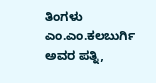ತಿಂಗಳು ಎಂ.ಎಂ.ಕಲಬುರ್ಗಿ ಅವರ ಪತ್ನಿ,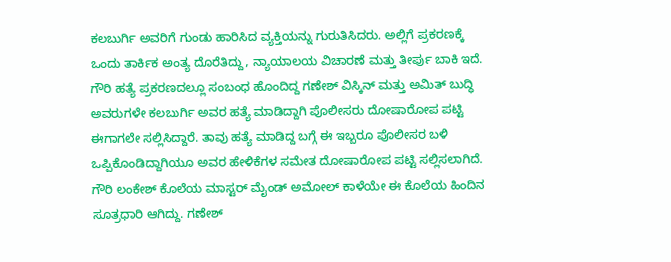ಕಲಬುರ್ಗಿ ಅವರಿಗೆ ಗುಂಡು ಹಾರಿಸಿದ ವ್ಯಕ್ತಿಯನ್ನು ಗುರುತಿಸಿದರು. ಅಲ್ಲಿಗೆ ಪ್ರಕರಣಕ್ಕೆ ಒಂದು ತಾರ್ಕಿಕ ಅಂತ್ಯ ದೊರೆತಿದ್ದು, ನ್ಯಾಯಾಲಯ ವಿಚಾರಣೆ ಮತ್ತು ತೀರ್ಪು ಬಾಕಿ ಇದೆ.
ಗೌರಿ ಹತ್ಯೆ ಪ್ರಕರಣದಲ್ಲೂ ಸಂಬಂಧ ಹೊಂದಿದ್ದ ಗಣೇಶ್ ವಿಸ್ಕಿನ್ ಮತ್ತು ಅಮಿತ್ ಬುದ್ಧಿ ಅವರುಗಳೇ ಕಲಬುರ್ಗಿ ಅವರ ಹತ್ಯೆ ಮಾಡಿದ್ದಾಗಿ ಪೊಲೀಸರು ದೋಷಾರೋಪ ಪಟ್ಟಿ ಈಗಾಗಲೇ ಸಲ್ಲಿಸಿದ್ದಾರೆ. ತಾವು ಹತ್ಯೆ ಮಾಡಿದ್ದ ಬಗ್ಗೆ ಈ ಇಬ್ಬರೂ ಪೊಲೀಸರ ಬಳಿ ಒಪ್ಪಿಕೊಂಡಿದ್ದಾಗಿಯೂ ಅವರ ಹೇಳಿಕೆಗಳ ಸಮೇತ ದೋಷಾರೋಪ ಪಟ್ಟಿ ಸಲ್ಲಿಸಲಾಗಿದೆ.
ಗೌರಿ ಲಂಕೇಶ್ ಕೊಲೆಯ ಮಾಸ್ಟರ್ ಮೈಂಡ್ ಅಮೋಲ್ ಕಾಳೆಯೇ ಈ ಕೊಲೆಯ ಹಿಂದಿನ ಸೂತ್ರಧಾರಿ ಆಗಿದ್ದು. ಗಣೇಶ್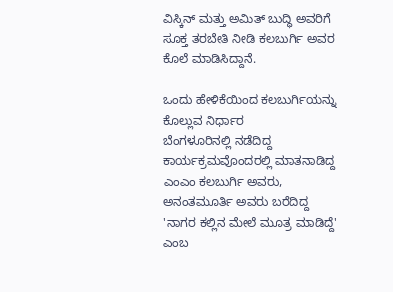ವಿಸ್ಕಿನ್ ಮತ್ತು ಅಮಿತ್ ಬುದ್ಧಿ ಅವರಿಗೆ ಸೂಕ್ತ ತರಬೇತಿ ನೀಡಿ ಕಲಬುರ್ಗಿ ಅವರ ಕೊಲೆ ಮಾಡಿಸಿದ್ದಾನೆ.

ಒಂದು ಹೇಳಿಕೆಯಿಂದ ಕಲಬುರ್ಗಿಯನ್ನು ಕೊಲ್ಲುವ ನಿರ್ಧಾರ
ಬೆಂಗಳೂರಿನಲ್ಲಿ ನಡೆದಿದ್ದ ಕಾರ್ಯಕ್ರಮವೊಂದರಲ್ಲಿ ಮಾತನಾಡಿದ್ದ ಎಂಎಂ ಕಲಬುರ್ಗಿ ಅವರು, ಅನಂತಮೂರ್ತಿ ಅವರು ಬರೆದಿದ್ದ 'ನಾಗರ ಕಲ್ಲಿನ ಮೇಲೆ ಮೂತ್ರ ಮಾಡಿದ್ದೆ' ಎಂಬ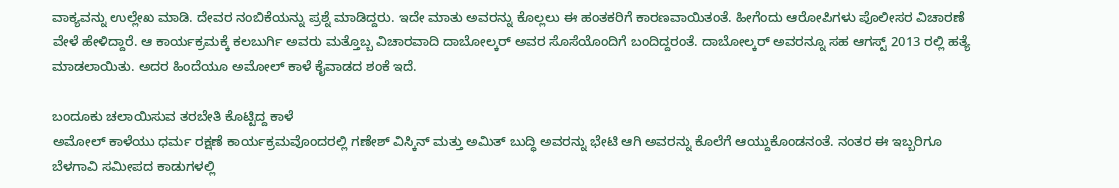ವಾಕ್ಯವನ್ನು ಉಲ್ಲೇಖ ಮಾಡಿ. ದೇವರ ನಂಬಿಕೆಯನ್ನು ಪ್ರಶ್ನೆ ಮಾಡಿದ್ದರು. ಇದೇ ಮಾತು ಅವರನ್ನು ಕೊಲ್ಲಲು ಈ ಹಂತಕರಿಗೆ ಕಾರಣವಾಯಿತಂತೆ. ಹೀಗೆಂದು ಆರೋಪಿಗಳು ಪೊಲೀಸರ ವಿಚಾರಣೆ ವೇಳೆ ಹೇಳಿದ್ದಾರೆ. ಆ ಕಾರ್ಯಕ್ರಮಕ್ಕೆ ಕಲಬುರ್ಗಿ ಅವರು ಮತ್ತೊಬ್ಬ ವಿಚಾರವಾದಿ ದಾಬೋಲ್ಕರ್ ಅವರ ಸೊಸೆಯೊಂದಿಗೆ ಬಂದಿದ್ದರಂತೆ. ದಾಬೋಲ್ಕರ್ ಅವರನ್ನೂ ಸಹ ಆಗಸ್ಟ್ 2013 ರಲ್ಲಿ ಹತ್ಯೆ ಮಾಡಲಾಯಿತು. ಅದರ ಹಿಂದೆಯೂ ಅಮೋಲ್ ಕಾಳೆ ಕೈವಾಡದ ಶಂಕೆ ಇದೆ.

ಬಂದೂಕು ಚಲಾಯಿಸುವ ತರಬೇತಿ ಕೊಟ್ಟಿದ್ದ ಕಾಳೆ
ಅಮೋಲ್ ಕಾಳೆಯು ಧರ್ಮ ರಕ್ಷಣೆ ಕಾರ್ಯಕ್ರಮವೊಂದರಲ್ಲಿ ಗಣೇಶ್ ವಿಸ್ಕಿನ್ ಮತ್ತು ಅಮಿತ್ ಬುದ್ಧಿ ಅವರನ್ನು ಭೇಟಿ ಆಗಿ ಅವರನ್ನು ಕೊಲೆಗೆ ಆಯ್ದುಕೊಂಡನಂತೆ. ನಂತರ ಈ ಇಬ್ಬರಿಗೂ ಬೆಳಗಾವಿ ಸಮೀಪದ ಕಾಡುಗಳಲ್ಲಿ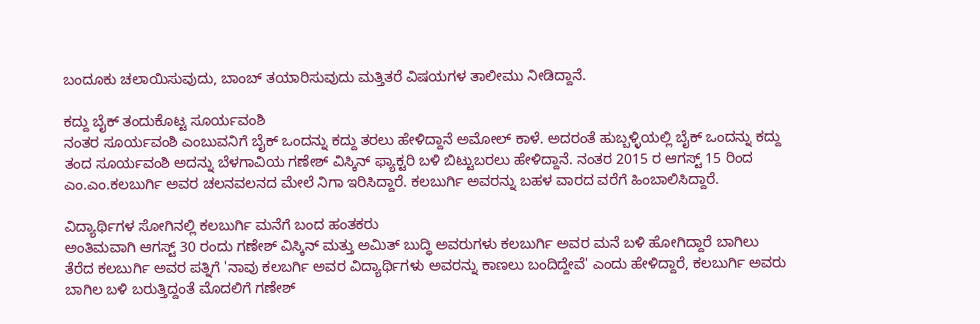ಬಂದೂಕು ಚಲಾಯಿಸುವುದು, ಬಾಂಬ್ ತಯಾರಿಸುವುದು ಮತ್ತಿತರೆ ವಿಷಯಗಳ ತಾಲೀಮು ನೀಡಿದ್ದಾನೆ.

ಕದ್ದು ಬೈಕ್ ತಂದುಕೊಟ್ಟ ಸೂರ್ಯವಂಶಿ
ನಂತರ ಸೂರ್ಯವಂಶಿ ಎಂಬುವನಿಗೆ ಬೈಕ್ ಒಂದನ್ನು ಕದ್ದು ತರಲು ಹೇಳಿದ್ದಾನೆ ಅಮೋಲ್ ಕಾಳೆ. ಅದರಂತೆ ಹುಬ್ಬಳ್ಳಿಯಲ್ಲಿ ಬೈಕ್ ಒಂದನ್ನು ಕದ್ದು ತಂದ ಸೂರ್ಯವಂಶಿ ಅದನ್ನು ಬೆಳಗಾವಿಯ ಗಣೇಶ್ ವಿಸ್ಕಿನ್ ಫ್ಯಾಕ್ಟರಿ ಬಳಿ ಬಿಟ್ಟುಬರಲು ಹೇಳಿದ್ದಾನೆ. ನಂತರ 2015 ರ ಆಗಸ್ಟ್ 15 ರಿಂದ ಎಂ.ಎಂ.ಕಲಬುರ್ಗಿ ಅವರ ಚಲನವಲನದ ಮೇಲೆ ನಿಗಾ ಇರಿಸಿದ್ದಾರೆ. ಕಲಬುರ್ಗಿ ಅವರನ್ನು ಬಹಳ ವಾರದ ವರೆಗೆ ಹಿಂಬಾಲಿಸಿದ್ದಾರೆ.

ವಿದ್ಯಾರ್ಥಿಗಳ ಸೋಗಿನಲ್ಲಿ ಕಲಬುರ್ಗಿ ಮನೆಗೆ ಬಂದ ಹಂತಕರು
ಅಂತಿಮವಾಗಿ ಆಗಸ್ಟ್ 30 ರಂದು ಗಣೇಶ್ ವಿಸ್ಕಿನ್ ಮತ್ತು ಅಮಿತ್ ಬುದ್ಧಿ ಅವರುಗಳು ಕಲಬುರ್ಗಿ ಅವರ ಮನೆ ಬಳಿ ಹೋಗಿದ್ದಾರೆ ಬಾಗಿಲು ತೆರೆದ ಕಲಬುರ್ಗಿ ಅವರ ಪತ್ನಿಗೆ 'ನಾವು ಕಲಬರ್ಗಿ ಅವರ ವಿದ್ಯಾರ್ಥಿಗಳು ಅವರನ್ನು ಕಾಣಲು ಬಂದಿದ್ದೇವೆ' ಎಂದು ಹೇಳಿದ್ದಾರೆ, ಕಲಬುರ್ಗಿ ಅವರು ಬಾಗಿಲ ಬಳಿ ಬರುತ್ತಿದ್ದಂತೆ ಮೊದಲಿಗೆ ಗಣೇಶ್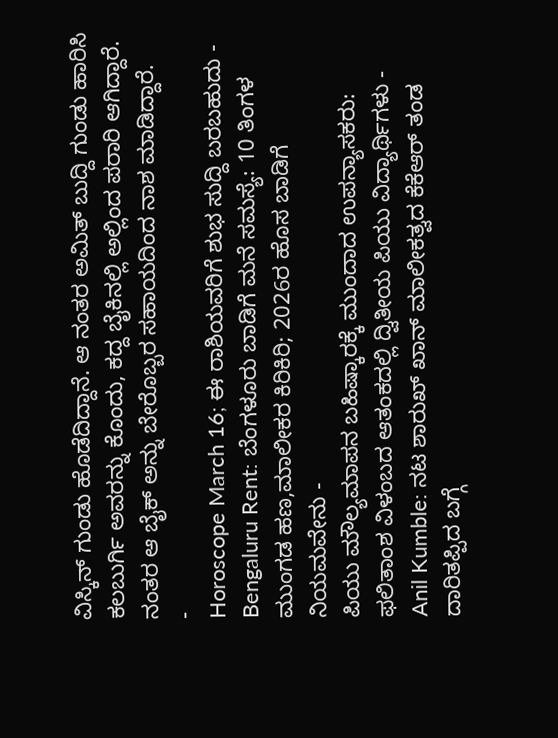ವಿಸ್ಕಿನ್ ಗುಂಡು ಹೊಡೆದಿದ್ದಾನೆ. ಆ ನಂತರ ಅಮಿತ್ ಬುದ್ದಿ ಗುಂಡು ಹಾರಿಸಿ ಕಲಬುರ್ಗಿ ಅವರನ್ನು ಕೊಂದು, ಕದ್ದ ಬೈಕಿನಲ್ಲಿ ಅಲ್ಲಿಂದ ಪರಾರಿ ಆಗಿದ್ದಾರೆ. ನಂತರ ಆ ಬೈಕ್ ಅನ್ನು ಬೇರೊಬ್ಬರ ಸಹಾಯದಿಂದ ನಾಶ ಮಾಡಿದ್ದಾರೆ.
-
Horoscope March 16; ಈ ರಾಶಿಯವರಿಗೆ ಶುಭ ಸುದ್ದಿ ಬರಬಹುದು -
Bengaluru Rent: ಬೆಂಗಳೂರು ಬಾಡಿಗೆ ಮನೆ ಸಮಸ್ಯೆ: 10 ತಿಂಗಳ ಮುಂಗಡ ಹಣ,ಮಾಲೀಕರ ಕಿರಿಕಿರಿ; 2026ರ ಹೊಸ ಬಾಡಿಗೆ ನಿಯಮವೇನು -
ಪಿಯು ಮೌಲ್ಯಮಾಪನ ಬಹಿಷ್ಕಾರಕ್ಕೆ ಮುಂದಾದ ಉಪನ್ಯಾಸಕರು: ಫಲಿತಾಂಶ ವಿಳಂಬದ ಆತಂಕದಲ್ಲಿ ದ್ವಿತೀಯ ಪಿಯು ವಿದ್ಯಾರ್ಥಿಗಳು -
Anil Kumble: ನಟ ಶಾರುಖ್ ಖಾನ್ ಮಾಲೀಕತ್ವದ ಕೆಕೆಆರ್ ತಂಡ ದಾರಿತಪ್ಪಿದ ಬಗ್ಗೆ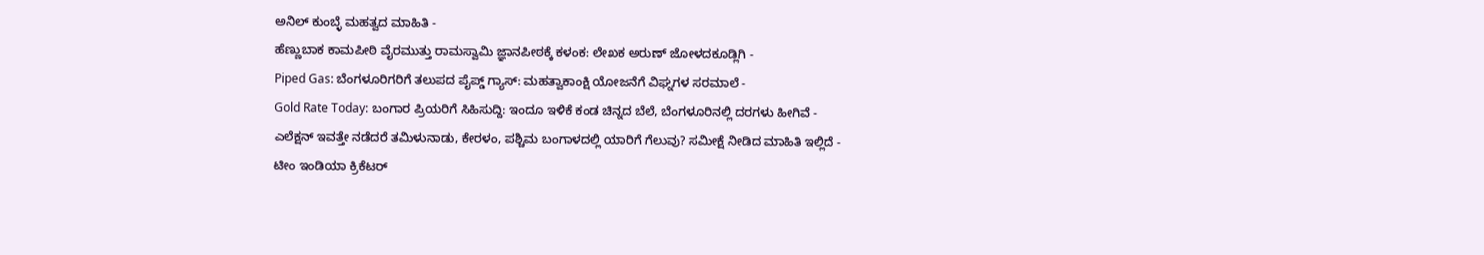ಅನಿಲ್ ಕುಂಬ್ಳೆ ಮಹತ್ವದ ಮಾಹಿತಿ -
ಹೆಣ್ಣುಬಾಕ ಕಾಮಪೀಠಿ ವೈರಮುತ್ತು ರಾಮಸ್ವಾಮಿ ಜ್ಞಾನಪೀಠಕ್ಕೆ ಕಳಂಕ: ಲೇಖಕ ಅರುಣ್ ಜೋಳದಕೂಡ್ಲಿಗಿ -
Piped Gas: ಬೆಂಗಳೂರಿಗರಿಗೆ ತಲುಪದ ಪೈಪ್ಡ್ ಗ್ಯಾಸ್: ಮಹತ್ವಾಕಾಂಕ್ಷಿ ಯೋಜನೆಗೆ ವಿಘ್ನಗಳ ಸರಮಾಲೆ -
Gold Rate Today: ಬಂಗಾರ ಪ್ರಿಯರಿಗೆ ಸಿಹಿಸುದ್ದಿ: ಇಂದೂ ಇಳಿಕೆ ಕಂಡ ಚಿನ್ನದ ಬೆಲೆ, ಬೆಂಗಳೂರಿನಲ್ಲಿ ದರಗಳು ಹೀಗಿವೆ -
ಎಲೆಕ್ಷನ್ ಇವತ್ತೇ ನಡೆದರೆ ತಮಿಳುನಾಡು, ಕೇರಳಂ, ಪಶ್ಚಿಮ ಬಂಗಾಳದಲ್ಲಿ ಯಾರಿಗೆ ಗೆಲುವು? ಸಮೀಕ್ಷೆ ನೀಡಿದ ಮಾಹಿತಿ ಇಲ್ಲಿದೆ -
ಟೀಂ ಇಂಡಿಯಾ ಕ್ರಿಕೆಟರ್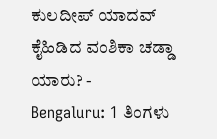ಕುಲದೀಪ್ ಯಾದವ್ ಕೈಹಿಡಿದ ವಂಶಿಕಾ ಚಡ್ಡಾ ಯಾರು? -
Bengaluru: 1 ತಿಂಗಳು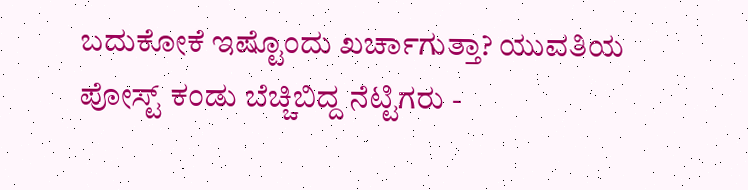ಬದುಕೋಕೆ ಇಷ್ಟೊಂದು ಖರ್ಚಾಗುತ್ತಾ? ಯುವತಿಯ ಪೋಸ್ಟ್ ಕಂಡು ಬೆಚ್ಚಿಬಿದ್ದ ನೆಟ್ಟಿಗರು -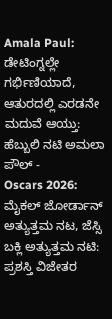Amala Paul: ಡೇಟಿಂಗ್ನಲ್ಲೇ ಗರ್ಭಿಣಿಯಾದೆ, ಆತುರದಲ್ಲಿ ಎರಡನೇ ಮದುವೆ ಆಯ್ತು: ಹೆಬ್ಬುಲಿ ನಟಿ ಅಮಲಾ ಪೌಲ್ -
Oscars 2026: ಮೈಕಲ್ ಜೋರ್ಡಾನ್ ಅತ್ಯುತ್ತಮ ನಟ, ಜೆಸ್ಸಿ ಬಕ್ಲಿ ಅತ್ಯುತ್ತಮ ನಟಿ: ಪ್ರಶಸ್ತಿ ವಿಜೇತರ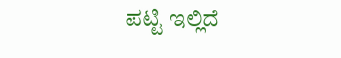ಪಟ್ಟಿ ಇಲ್ಲಿದೆ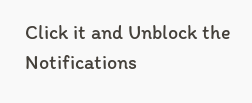Click it and Unblock the Notifications